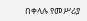በቀላሉ የመሥሪያ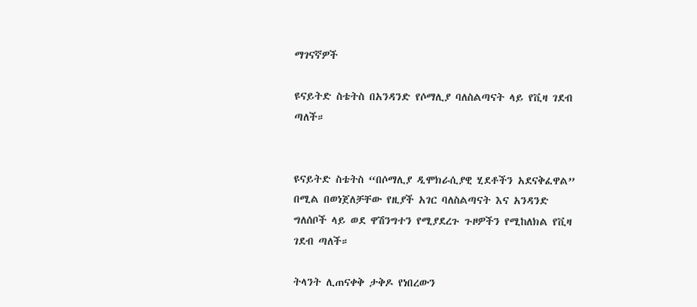ማገናኛዎች

ዩናይትድ ስቴትስ በአንዳንድ የሶማሊያ ባለስልጣናት ላይ የቪዛ ገደብ ጣለች።


ዩናይትድ ስቴትስ “በሶማሊያ ዲሞክራሲያዊ ሂደቶችን አደናቅፈዋል” በሚል በወነጀለቻቸው የዚያች አገር ባለስልጣናት እና አንዳንድ ግለሰቦች ላይ ወደ ዋሽንግተን የሚያደረጉ ጉዞዎችን የሚከለክል የቪዛ ገደብ ጣለች።

ትላንት ሊጠናቀቅ ታቅዶ የነበረውን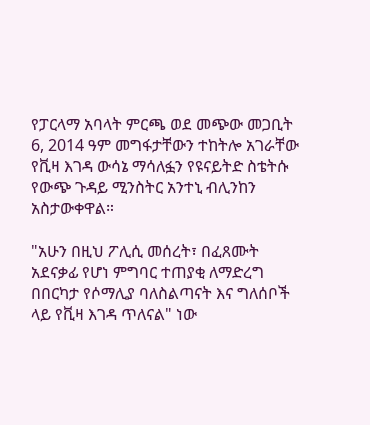የፓርላማ አባላት ምርጫ ወደ መጭው መጋቢት 6, 2014 ዓም መግፋታቸውን ተከትሎ አገራቸው የቪዛ እገዳ ውሳኔ ማሳለፏን የዩናይትድ ስቴትሱ የውጭ ጉዳይ ሚንስትር አንተኒ ብሊንከን አስታውቀዋል።

"አሁን በዚህ ፖሊሲ መሰረት፣ በፈጸሙት አደናቃፊ የሆነ ምግባር ተጠያቂ ለማድረግ በበርካታ የሶማሊያ ባለስልጣናት እና ግለሰቦች ላይ የቪዛ እገዳ ጥለናል" ነው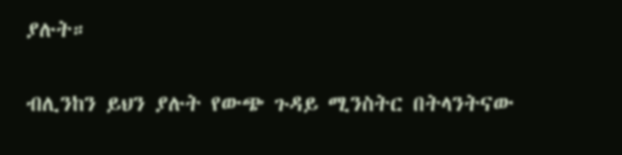ያሉት።

ብሊንከን ይህን ያሉት የውጭ ጉዳይ ሚንስትር በትላንትናው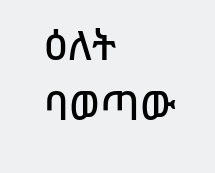ዕለት ባወጣው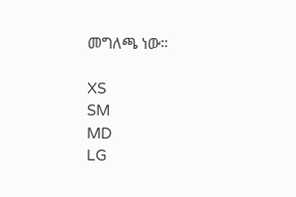መግለጫ ነው።

XS
SM
MD
LG